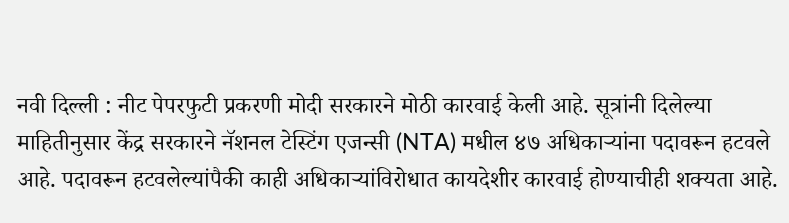नवी दिल्ली : नीट पेपरफुटी प्रकरणी मोदी सरकारने मोठी कारवाई केली आहे. सूत्रांनी दिलेल्या माहितीनुसार केंद्र सरकारने नॅशनल टेस्टिंग एजन्सी (NTA) मधील ४७ अधिकाऱ्यांना पदावरून हटवले आहे. पदावरून हटवलेल्यांपैकी काही अधिकाऱ्यांविरोधात कायदेशीर कारवाई होण्याचीही शक्यता आहे.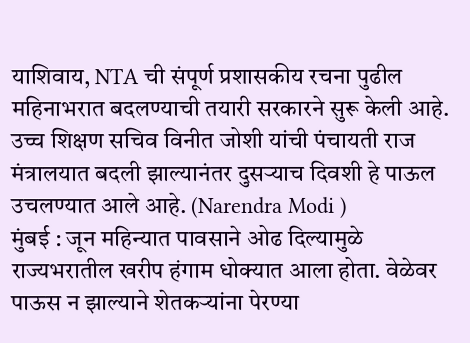याशिवाय, NTA ची संपूर्ण प्रशासकीय रचना पुढील महिनाभरात बदलण्याची तयारी सरकारने सुरू केली आहे. उच्च शिक्षण सचिव विनीत जोशी यांची पंचायती राज मंत्रालयात बदली झाल्यानंतर दुसऱ्याच दिवशी हे पाऊल उचलण्यात आले आहे. (Narendra Modi )
मुंबई : जून महिन्यात पावसाने ओढ दिल्यामुळे राज्यभरातील खरीप हंगाम धोक्यात आला होता. वेळेवर पाऊस न झाल्याने शेतकऱ्यांना पेरण्या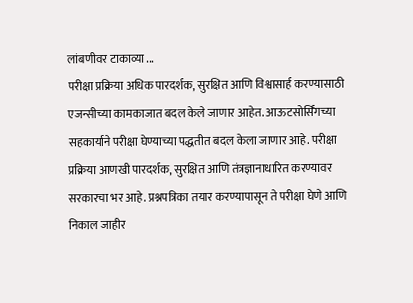लांबणीवर टाकाव्या ...
परीक्षा प्रक्रिया अधिक पारदर्शक, सुरक्षित आणि विश्वासार्ह करण्यासाठी एजन्सीच्या कामकाजात बदल केले जाणार आहेत. आऊटसोर्सिंगच्या सहकार्याने परीक्षा घेण्याच्या पद्धतीत बदल केला जाणार आहे. परीक्षा प्रक्रिया आणखी पारदर्शक, सुरक्षित आणि तंत्रज्ञानाधारित करण्यावर सरकारचा भर आहे. प्रश्नपत्रिका तयार करण्यापासून ते परीक्षा घेणे आणि निकाल जाहीर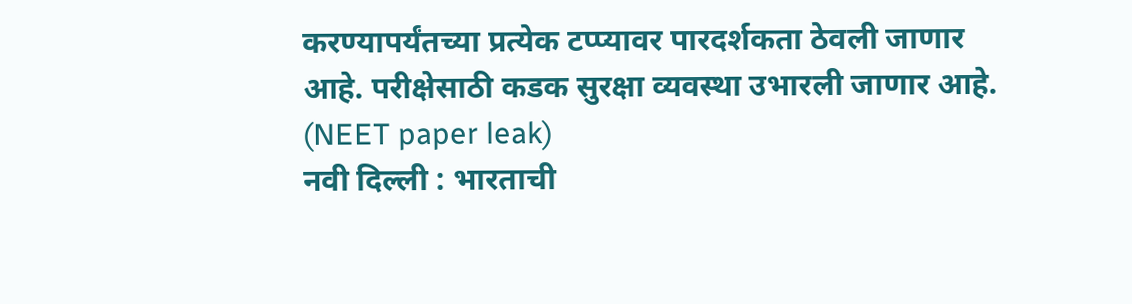करण्यापर्यंतच्या प्रत्येक टप्प्यावर पारदर्शकता ठेवली जाणार आहे. परीक्षेसाठी कडक सुरक्षा व्यवस्था उभारली जाणार आहे. (NEET paper leak)
नवी दिल्ली : भारताची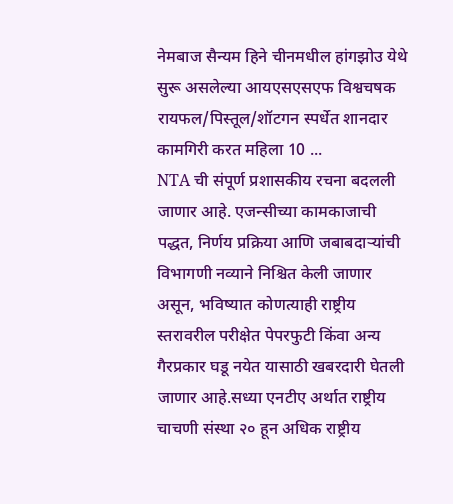नेमबाज सैन्यम हिने चीनमधील हांगझोउ येथे सुरू असलेल्या आयएसएसएफ विश्वचषक रायफल/पिस्तूल/शॉटगन स्पर्धेत शानदार कामगिरी करत महिला 10 ...
NTA ची संपूर्ण प्रशासकीय रचना बदलली जाणार आहे. एजन्सीच्या कामकाजाची पद्धत, निर्णय प्रक्रिया आणि जबाबदाऱ्यांची विभागणी नव्याने निश्चित केली जाणार असून, भविष्यात कोणत्याही राष्ट्रीय स्तरावरील परीक्षेत पेपरफुटी किंवा अन्य गैरप्रकार घडू नयेत यासाठी खबरदारी घेतली जाणार आहे.सध्या एनटीए अर्थात राष्ट्रीय चाचणी संस्था २० हून अधिक राष्ट्रीय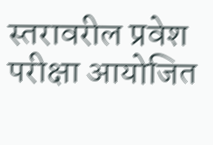स्तरावरील प्रवेश परीक्षा आयोजित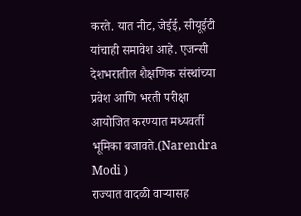करते. यात नीट, जेईई, सीयूईटी यांचाही समावेश आहे. एजन्सी देशभरातील शैक्षणिक संस्थांच्या प्रवेश आणि भरती परीक्षा आयोजित करण्यात मध्यवर्ती भूमिका बजावते.(Narendra Modi )
राज्यात वादळी वाऱ्यासह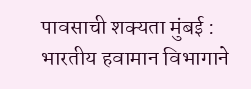पावसाची शक्यता मुंबई : भारतीय हवामान विभागाने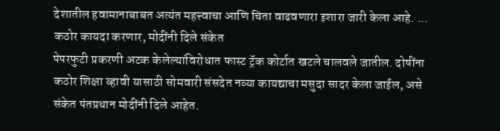देशातील हवामानाबाबत अत्यंत महत्त्वाचा आणि चिंता वाढवणारा इशारा जारी केला आहे. ...
कठोर कायदा करणार, मोदींनी दिले संकेत
पेपरफुटी प्रकरणी अटक केलेल्यांविरोधात फास्ट ट्रॅक कोर्टात खटले चालवले जातील. दोषींना कठोर शिक्षा व्हावी यासाठी सोमवारी संसदेत नव्या कायद्याचा मसुदा सादर केला जाईल, असे संकेत पंतप्रधान मोदींनी दिले आहेत.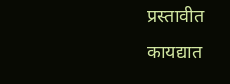प्रस्तावीत कायद्यात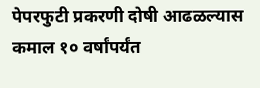पेपरफुटी प्रकरणी दोषी आढळल्यास कमाल १० वर्षांपर्यंत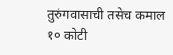तुरुंगवासाची तसेच कमाल १० कोटी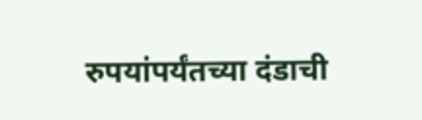रुपयांपर्यंतच्या दंडाची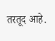तरतूद आहे.